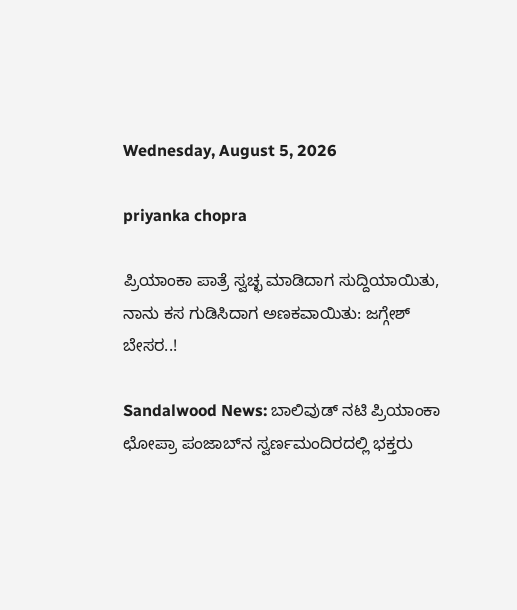Wednesday, August 5, 2026

priyanka chopra

ಪ್ರಿಯಾಂಕಾ ಪಾತ್ರೆ ಸ್ವಚ್ಛ ಮಾಡಿದಾಗ ಸುದ್ದಿಯಾಯಿತು, ನಾನು ಕಸ ಗುಡಿಸಿದಾಗ ಅಣಕವಾಯಿತು: ಜಗ್ಗೇಶ್ ಬೇಸರ..!

Sandalwood News: ಬಾಲಿವುಡ್ ನಟಿ ಪ್ರಿಯಾಂಕಾ ಛೋಪ್ರಾ ಪಂಜಾಬ್‌ನ ಸ್ವರ್ಣಮಂದಿರದಲ್ಲಿ ಭಕ್ತರು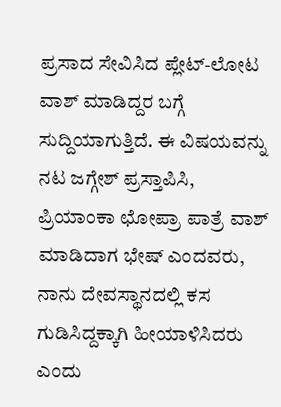ಪ್ರಸಾದ ಸೇವಿಸಿದ ಪ್ಲೇಟ್-ಲೋಟ ವಾಶ್ ಮಾಡಿದ್ದರ ಬಗ್ಗೆ ಸುದ್ದಿಯಾಗುತ್ತಿದೆ. ಈ ವಿಷಯವನ್ನು ನಟ ಜಗ್ಗೇಶ್ ಪ್ರಸ್ತಾಪಿಸಿ, ಪ್ರಿಯಾಂಕಾ ಛೋಪ್ರಾ ಪಾತ್ರೆ ವಾಶ್ ಮಾಡಿದಾಗ ಭೇಷ್ ಎಂದವರು, ನಾನು ದೇವಸ್ಥಾನದಲ್ಲಿ ಕಸ ಗುಡಿಸಿದ್ದಕ್ಕಾಗಿ ಹೀಯಾಳಿಸಿದರು ಎಂದು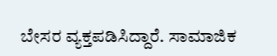ಬೇಸರ ವ್ಯಕ್ತಪಡಿಸಿದ್ದಾರೆ. ಸಾಮಾಜಿಕ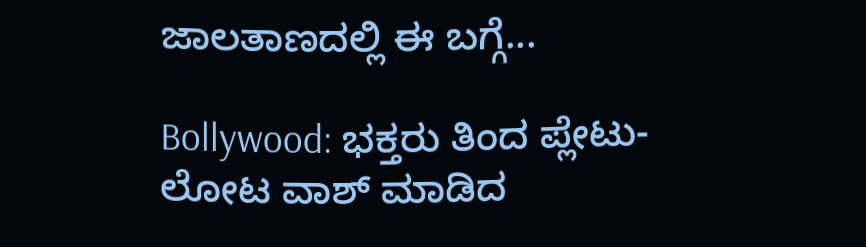ಜಾಲತಾಣದಲ್ಲಿ ಈ ಬಗ್ಗೆ...

Bollywood: ಭಕ್ತರು ತಿಂದ ಪ್ಲೇಟು-ಲೋಟ ವಾಶ್ ಮಾಡಿದ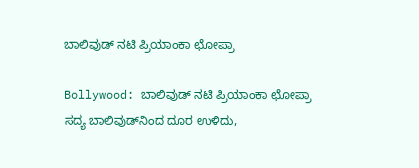ಬಾಲಿವುಡ್ ನಟಿ ಪ್ರಿಯಾಂಕಾ ಛೋಪ್ರಾ

Bollywood: ಬಾಲಿವುಡ್ ನಟಿ ಪ್ರಿಯಾಂಕಾ ಛೋಪ್ರಾ ಸದ್ಯ ಬಾಲಿವುಡ್‌ನಿಂದ ದೂರ ಉಳಿದು,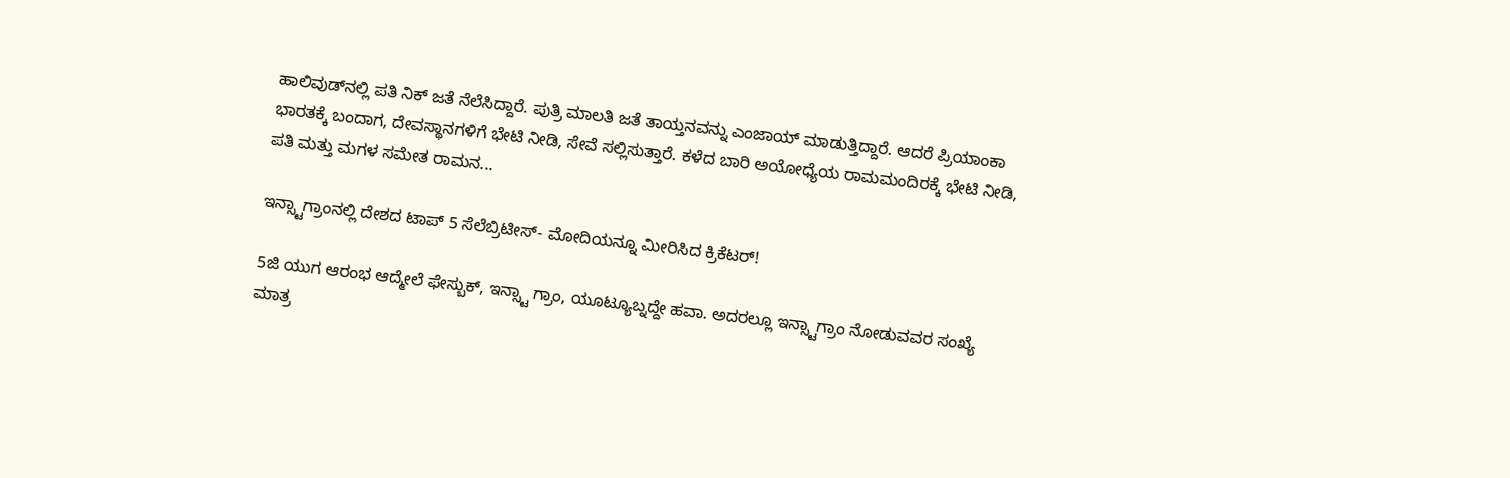ಹಾಲಿವುಡ್‌ನಲ್ಲಿ ಪತಿ ನಿಕ್ ಜತೆ ನೆಲೆಸಿದ್ದಾರೆ. ಪುತ್ರಿ ಮಾಲತಿ ಜತೆ ತಾಯ್ತನವನ್ನು ಎಂಜಾಯ್ ಮಾಡುತ್ತಿದ್ದಾರೆ. ಆದರೆ ಪ್ರಿಯಾಂಕಾ ಭಾರತಕ್ಕೆ ಬಂದಾಗ, ದೇವಸ್ಥಾನಗಳಿಗೆ ಭೇಟಿ ನೀಡಿ, ಸೇವೆ ಸಲ್ಲಿಸುತ್ತಾರೆ. ಕಳೆದ ಬಾರಿ ಅಯೋಧ್ಯೆಯ ರಾಮಮಂದಿರಕ್ಕೆ ಭೇಟಿ ನೀಡಿ, ಪತಿ ಮತ್ತು ಮಗಳ ಸಮೇತ ರಾಮನ...

ಇನ್ಸ್ಟಾಗ್ರಾಂನಲ್ಲಿ ದೇಶದ ಟಾಪ್ 5 ಸೆಲೆಬ್ರಿಟೀಸ್- ಮೋದಿಯನ್ನೂ ಮೀರಿಸಿದ ಕ್ರಿಕೆಟರ್!

5ಜಿ ಯುಗ ಆರಂಭ ಆದ್ಮೇಲೆ ಫೇಸ್ಬುಕ್, ಇನ್ಸ್ಟಾ ಗ್ರಾಂ, ಯೂಟ್ಯೂಬ್ನದ್ದೇ ಹವಾ. ಅದರಲ್ಲೂ ಇನ್ಸ್ಟಾಗ್ರಾಂ ನೋಡುವವರ ಸಂಖ್ಯೆ ಮಾತ್ರ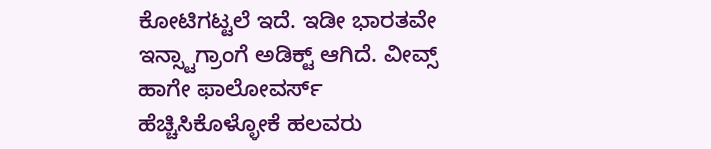ಕೋಟಿಗಟ್ಟಲೆ ಇದೆ. ಇಡೀ ಭಾರತವೇ ಇನ್ಸ್ಟಾಗ್ರಾಂಗೆ ಅಡಿಕ್ಟ್ ಆಗಿದೆ. ವೀವ್ಸ್ ಹಾಗೇ ಫಾಲೋವರ್ಸ್ ಹೆಚ್ಚಿಸಿಕೊಳ್ಳೋಕೆ ಹಲವರು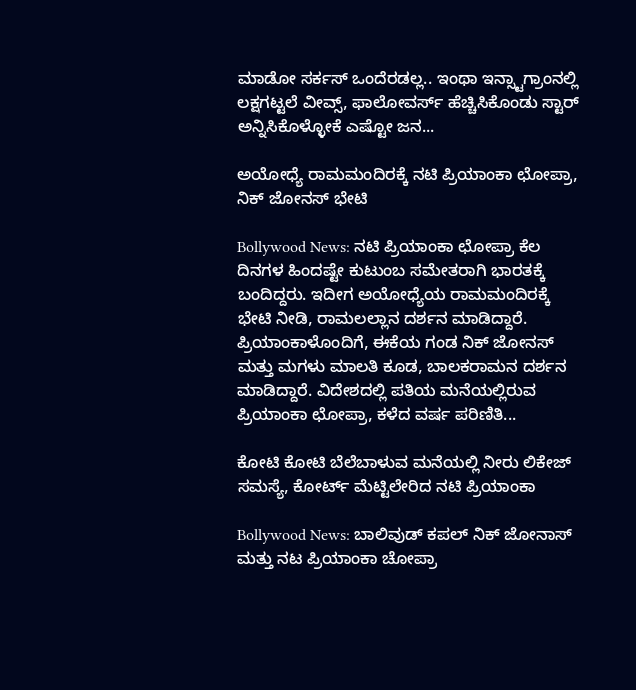ಮಾಡೋ ಸರ್ಕಸ್ ಒಂದೆರಡಲ್ಲ.. ಇಂಥಾ ಇನ್ಸ್ಟಾಗ್ರಾಂನಲ್ಲಿ ಲಕ್ಷಗಟ್ಟಲೆ ವೀವ್ಸ್, ಫಾಲೋವರ್ಸ್ ಹೆಚ್ಚಿಸಿಕೊಂಡು ಸ್ಟಾರ್ ಅನ್ನಿಸಿಕೊಳ್ಳೋಕೆ ಎಷ್ಟೋ ಜನ...

ಅಯೋಧ್ಯೆ ರಾಮಮಂದಿರಕ್ಕೆ ನಟಿ ಪ್ರಿಯಾಂಕಾ ಛೋಪ್ರಾ, ನಿಕ್ ಜೋನಸ್ ಭೇಟಿ

Bollywood News: ನಟಿ ಪ್ರಿಯಾಂಕಾ ಛೋಪ್ರಾ ಕೆಲ ದಿನಗಳ ಹಿಂದಷ್ಟೇ ಕುಟುಂಬ ಸಮೇತರಾಗಿ ಭಾರತಕ್ಕೆ ಬಂದಿದ್ದರು. ಇದೀಗ ಅಯೋಧ್ಯೆಯ ರಾಮಮಂದಿರಕ್ಕೆ ಭೇಟಿ ನೀಡಿ, ರಾಮಲಲ್ಲಾನ ದರ್ಶನ ಮಾಡಿದ್ದಾರೆ. ಪ್ರಿಯಾಂಕಾಳೊಂದಿಗೆ, ಈಕೆಯ ಗಂಡ ನಿಕ್ ಜೋನಸ್ ಮತ್ತು ಮಗಳು ಮಾಲತಿ ಕೂಡ, ಬಾಲಕರಾಮನ ದರ್ಶನ ಮಾಡಿದ್ದಾರೆ. ವಿದೇಶದಲ್ಲಿ ಪತಿಯ ಮನೆಯಲ್ಲಿರುವ ಪ್ರಿಯಾಂಕಾ ಛೋಪ್ರಾ, ಕಳೆದ ವರ್ಷ ಪರಿಣಿತಿ...

ಕೋಟಿ ಕೋಟಿ ಬೆಲೆಬಾಳುವ ಮನೆಯಲ್ಲಿ ನೀರು ಲಿಕೇಜ್ ಸಮಸ್ಯೆ, ಕೋರ್ಟ್ ಮೆಟ್ಟಿಲೇರಿದ ನಟಿ ಪ್ರಿಯಾಂಕಾ

Bollywood News: ಬಾಲಿವುಡ್ ಕಪಲ್ ನಿಕ್ ಜೋನಾಸ್ ಮತ್ತು ನಟ ಪ್ರಿಯಾಂಕಾ ಚೋಪ್ರಾ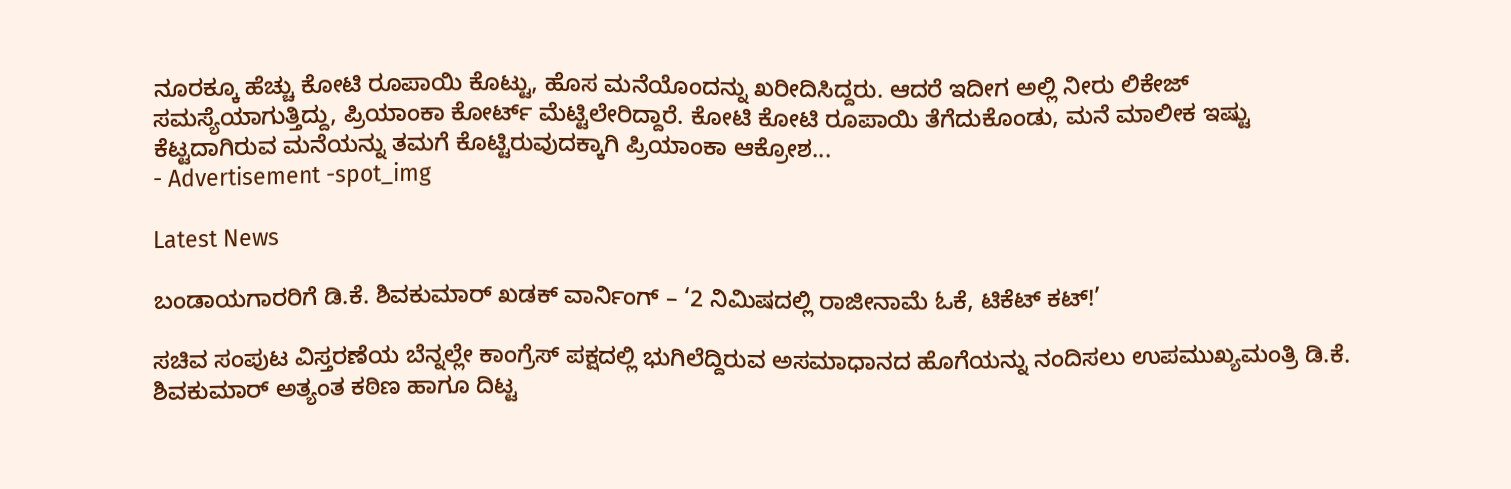ನೂರಕ್ಕೂ ಹೆಚ್ಚು ಕೋಟಿ ರೂಪಾಯಿ ಕೊಟ್ಟು, ಹೊಸ ಮನೆಯೊಂದನ್ನು ಖರೀದಿಸಿದ್ದರು. ಆದರೆ ಇದೀಗ ಅಲ್ಲಿ ನೀರು ಲಿಕೇಜ್ ಸಮಸ್ಯೆಯಾಗುತ್ತಿದ್ದು, ಪ್ರಿಯಾಂಕಾ ಕೋರ್ಟ್ ಮೆಟ್ಟಿಲೇರಿದ್ದಾರೆ. ಕೋಟಿ ಕೋಟಿ ರೂಪಾಯಿ ತೆಗೆದುಕೊಂಡು, ಮನೆ ಮಾಲೀಕ ಇಷ್ಟು ಕೆಟ್ಟದಾಗಿರುವ ಮನೆಯನ್ನು ತಮಗೆ ಕೊಟ್ಟಿರುವುದಕ್ಕಾಗಿ ಪ್ರಿಯಾಂಕಾ ಆಕ್ರೋಶ...
- Advertisement -spot_img

Latest News

ಬಂಡಾಯಗಾರರಿಗೆ ಡಿ.ಕೆ. ಶಿವಕುಮಾರ್ ಖಡಕ್ ವಾರ್ನಿಂಗ್ – ‘2 ನಿಮಿಷದಲ್ಲಿ ರಾಜೀನಾಮೆ ಓಕೆ, ಟಿಕೆಟ್ ಕಟ್!’

ಸಚಿವ ಸಂಪುಟ ವಿಸ್ತರಣೆಯ ಬೆನ್ನಲ್ಲೇ ಕಾಂಗ್ರೆಸ್ ಪಕ್ಷದಲ್ಲಿ ಭುಗಿಲೆದ್ದಿರುವ ಅಸಮಾಧಾನದ ಹೊಗೆಯನ್ನು ನಂದಿಸಲು ಉಪಮುಖ್ಯಮಂತ್ರಿ ಡಿ.ಕೆ. ಶಿವಕುಮಾರ್ ಅತ್ಯಂತ ಕಠಿಣ ಹಾಗೂ ದಿಟ್ಟ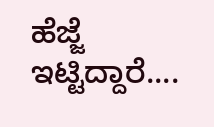ಹೆಜ್ಜೆ ಇಟ್ಟಿದ್ದಾರೆ....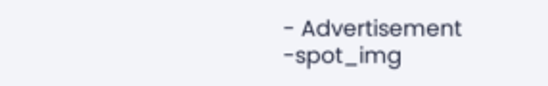- Advertisement -spot_img